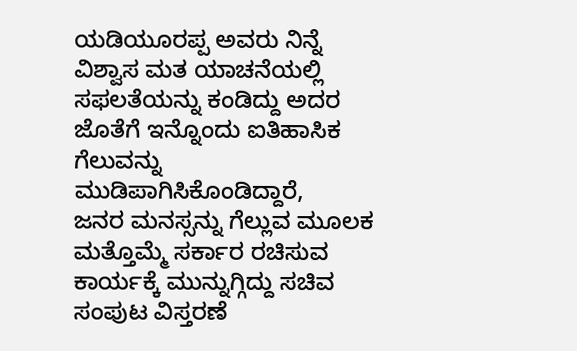ಯಡಿಯೂರಪ್ಪ ಅವರು ನಿನ್ನೆ ವಿಶ್ವಾಸ ಮತ ಯಾಚನೆಯಲ್ಲಿ ಸಫಲತೆಯನ್ನು ಕಂಡಿದ್ದು ಅದರ ಜೊತೆಗೆ ಇನ್ನೊಂದು ಐತಿಹಾಸಿಕ ಗೆಲುವನ್ನು ಮುಡಿಪಾಗಿಸಿಕೊಂಡಿದ್ದಾರೆ,
ಜನರ ಮನಸ್ಸನ್ನು ಗೆಲ್ಲುವ ಮೂಲಕ ಮತ್ತೊಮ್ಮೆ ಸರ್ಕಾರ ರಚಿಸುವ ಕಾರ್ಯಕ್ಕೆ ಮುನ್ನುಗ್ಗಿದ್ದು ಸಚಿವ ಸಂಪುಟ ವಿಸ್ತರಣೆ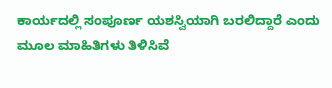ಕಾರ್ಯದಲ್ಲಿ ಸಂಪೂರ್ಣ ಯಶಸ್ವಿಯಾಗಿ ಬರಲಿದ್ದಾರೆ ಎಂದು ಮೂಲ ಮಾಹಿತಿಗಳು ತಿಳಿಸಿವೆ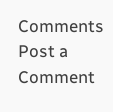Comments
Post a Comment